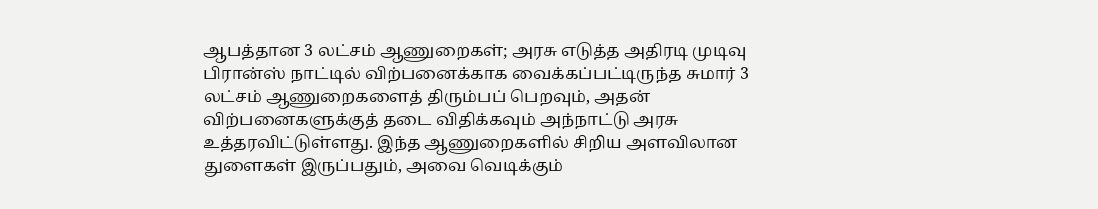ஆபத்தான 3 லட்சம் ஆணுறைகள்; அரசு எடுத்த அதிரடி முடிவு
பிரான்ஸ் நாட்டில் விற்பனைக்காக வைக்கப்பட்டிருந்த சுமார் 3 லட்சம் ஆணுறைகளைத் திரும்பப் பெறவும், அதன் விற்பனைகளுக்குத் தடை விதிக்கவும் அந்நாட்டு அரசு உத்தரவிட்டுள்ளது. இந்த ஆணுறைகளில் சிறிய அளவிலான துளைகள் இருப்பதும், அவை வெடிக்கும்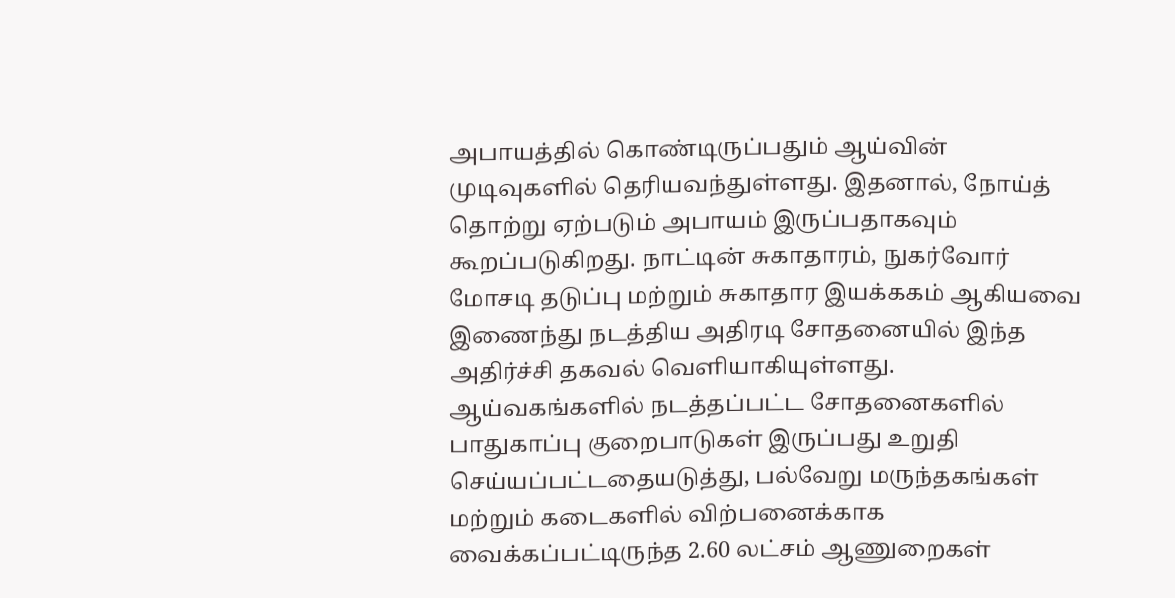அபாயத்தில் கொண்டிருப்பதும் ஆய்வின் முடிவுகளில் தெரியவந்துள்ளது. இதனால், நோய்த் தொற்று ஏற்படும் அபாயம் இருப்பதாகவும் கூறப்படுகிறது. நாட்டின் சுகாதாரம், நுகர்வோர் மோசடி தடுப்பு மற்றும் சுகாதார இயக்ககம் ஆகியவை இணைந்து நடத்திய அதிரடி சோதனையில் இந்த அதிர்ச்சி தகவல் வெளியாகியுள்ளது. ஆய்வகங்களில் நடத்தப்பட்ட சோதனைகளில் பாதுகாப்பு குறைபாடுகள் இருப்பது உறுதி செய்யப்பட்டதையடுத்து, பல்வேறு மருந்தகங்கள் மற்றும் கடைகளில் விற்பனைக்காக வைக்கப்பட்டிருந்த 2.60 லட்சம் ஆணுறைகள்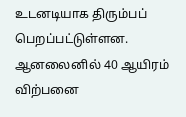உடனடியாக திரும்பப் பெறப்பட்டுள்ளன. ஆனலைனில் 40 ஆயிரம் விற்பனை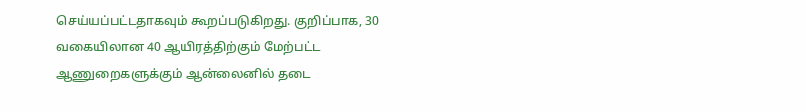செய்யப்பட்டதாகவும் கூறப்படுகிறது. குறிப்பாக, 30 வகையிலான 40 ஆயிரத்திற்கும் மேற்பட்ட ஆணுறைகளுக்கும் ஆன்லைனில் தடை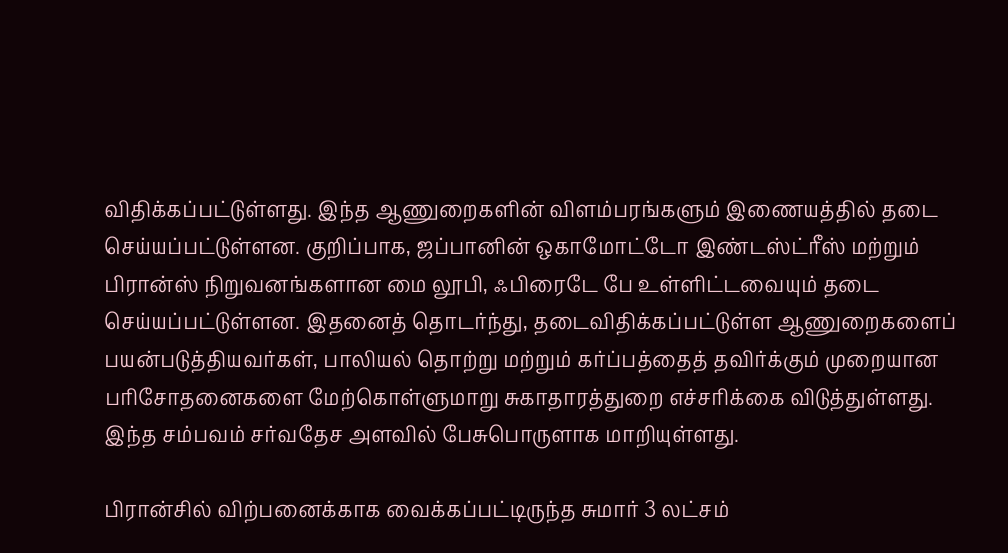விதிக்கப்பட்டுள்ளது. இந்த ஆணுறைகளின் விளம்பரங்களும் இணையத்தில் தடை செய்யப்பட்டுள்ளன. குறிப்பாக, ஜப்பானின் ஒகாமோட்டோ இண்டஸ்ட்ரீஸ் மற்றும் பிரான்ஸ் நிறுவனங்களான மை லூபி, ஃபிரைடே பே உள்ளிட்டவையும் தடை செய்யப்பட்டுள்ளன. இதனைத் தொடர்ந்து, தடைவிதிக்கப்பட்டுள்ள ஆணுறைகளைப் பயன்படுத்தியவர்கள், பாலியல் தொற்று மற்றும் கர்ப்பத்தைத் தவிர்க்கும் முறையான பரிசோதனைகளை மேற்கொள்ளுமாறு சுகாதாரத்துறை எச்சரிக்கை விடுத்துள்ளது. இந்த சம்பவம் சர்வதேச அளவில் பேசுபொருளாக மாறியுள்ளது.

பிரான்சில் விற்பனைக்காக வைக்கப்பட்டிருந்த சுமார் 3 லட்சம்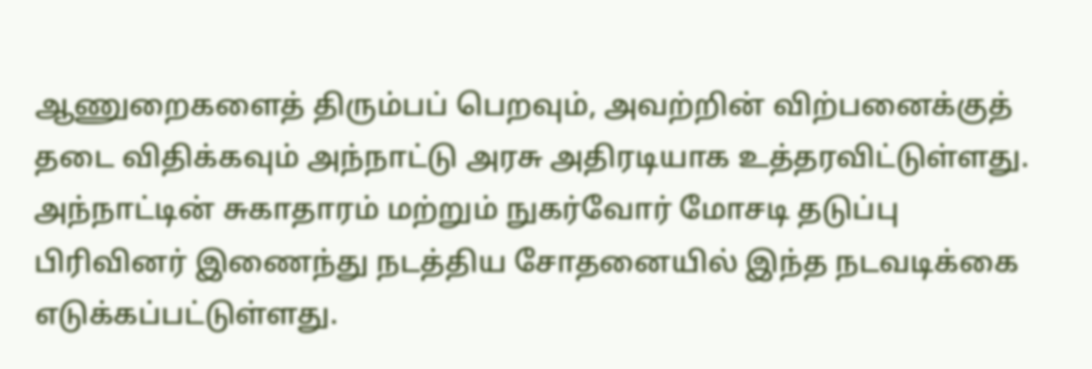ஆணுறைகளைத் திரும்பப் பெறவும், அவற்றின் விற்பனைக்குத் தடை விதிக்கவும் அந்நாட்டு அரசு அதிரடியாக உத்தரவிட்டுள்ளது. அந்நாட்டின் சுகாதாரம் மற்றும் நுகர்வோர் மோசடி தடுப்பு பிரிவினர் இணைந்து நடத்திய சோதனையில் இந்த நடவடிக்கை எடுக்கப்பட்டுள்ளது.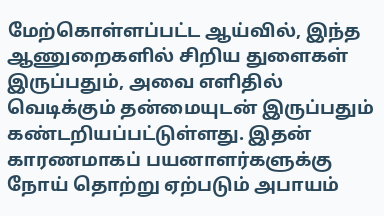மேற்கொள்ளப்பட்ட ஆய்வில், இந்த ஆணுறைகளில் சிறிய துளைகள் இருப்பதும், அவை எளிதில் வெடிக்கும் தன்மையுடன் இருப்பதும் கண்டறியப்பட்டுள்ளது. இதன் காரணமாகப் பயனாளர்களுக்கு நோய் தொற்று ஏற்படும் அபாயம்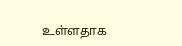உள்ளதாக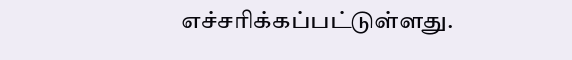எச்சரிக்கப்பட்டுள்ளது.